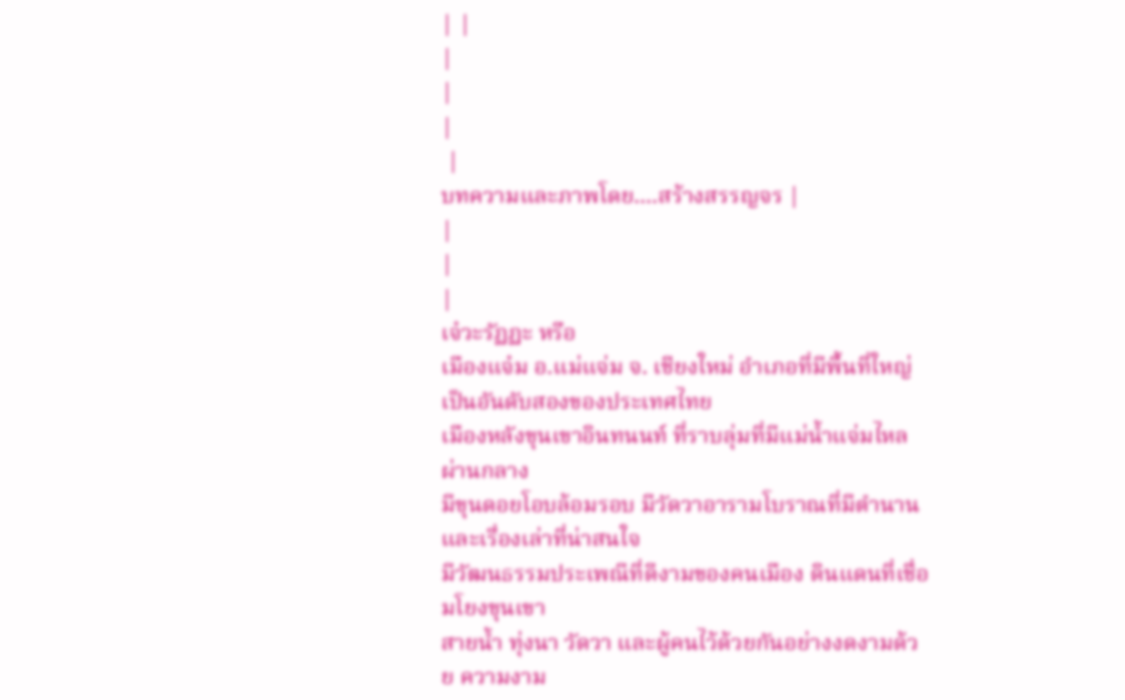| |
|
|
|
 |
บทความและภาพโดย....สร้างสรรญจร |
|
|
|
เจ๋วะรัฏฏะ หรือ
เมืองแจ๋ม อ.แม่แจ่ม จ. เชียงใหม่ อำเภอที่มีพื้นที่ใหญ่เป็นอันดับสองของประเทศไทย
เมืองหลังขุนเขาอินทนนท์ ที่ราบลุ่มที่มีแม่น้ำแจ่มไหลผ่านกลาง
มีขุนดอยโอบล้อมรอบ มีวัดวาอารามโบราณที่มีตำนานและเรื่องเล่าที่น่าสนใจ
มีวัฒนธรรมประเพณีที่ดีงามของคนเมือง ดินแดนที่เชื่อมโยงขุนเขา
สายน้ำ ทุ่งนา วัดวา และผู้คนไว้ด้วยกันอย่างงดงามด้วย ความงาม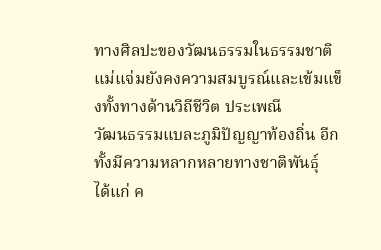ทางศิลปะของวัฒนธรรมในธรรมชาติ
แม่แจ่มยังคงความสมบูรณ์และเข้มแข็งทั้งทางด้านวิถีชีวิต ประเพณี
วัฒนธรรมแบละภูมิปัญญาท้องถิ่น อีกทั้งมีความหลากหลายทางชาติพันธุ์
ได้แก่ ค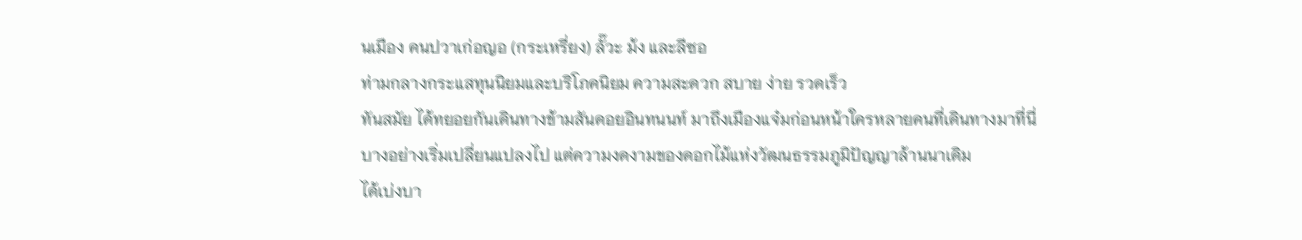นเมือง คนปวาเก่อญอ (กระเหรี่ยง) ลั๊วะ ม้ง และลีซอ
ท่ามกลางกระแสทุนนิยมและบริโภคนิยม ความสะดวก สบาย ง่าย รวดเร็ว
ทันสมัย ได้ทยอยกันเดินทางข้ามสันดอยอินทนนท์ มาถึงเมืองแจ๋มก่อนหน้าใครหลายคนที่เดินทางมาที่นี่
บางอย่างเริ่มเปลี่ยนแปลงไป แต่ความงดงามของดอกไม้แห่งวัฒนธรรมภูมิปัญญาล้านนาเดิม
ได้เบ่งบา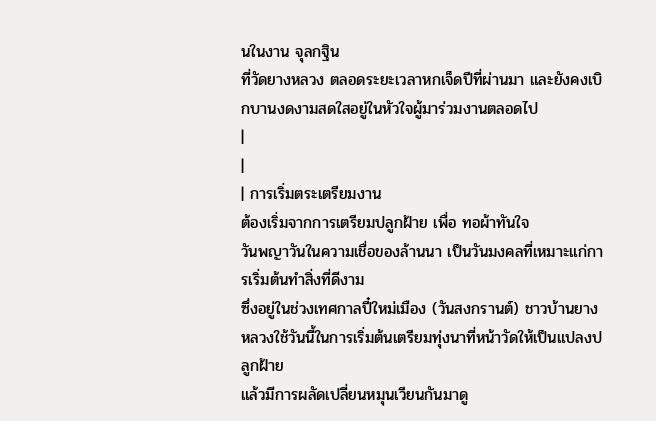นในงาน จุลกฐิน
ที่วัดยางหลวง ตลอดระยะเวลาหกเจ็ดปีที่ผ่านมา และยังคงเบิกบานงดงามสดใสอยู่ในหัวใจผู้มาร่วมงานตลอดไป
|
|
| การเริ่มตระเตรียมงาน
ต้องเริ่มจากการเตรียมปลูกฝ้าย เพื่อ ทอผ้าทันใจ
วันพญาวันในความเชื่อของล้านนา เป็นวันมงคลที่เหมาะแก่การเริ่มต้นทำสิ่งที่ดีงาม
ซึ่งอยู่ในช่วงเทศกาลปี๋ใหม่เมือง (วันสงกรานต์) ชาวบ้านยางหลวงใช้วันนี้ในการเริ่มต้นเตรียมทุ่งนาที่หน้าวัดให้เป็นแปลงปลูกฝ้าย
แล้วมีการผลัดเปลี่ยนหมุนเวียนกันมาดู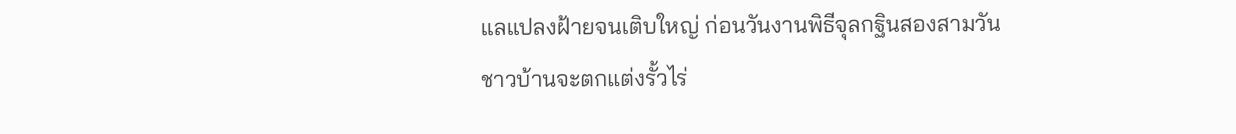แลแปลงฝ้ายจนเติบใหญ่ ก่อนวันงานพิธีจุลกฐินสองสามวัน
ชาวบ้านจะตกแต่งรั้วไร่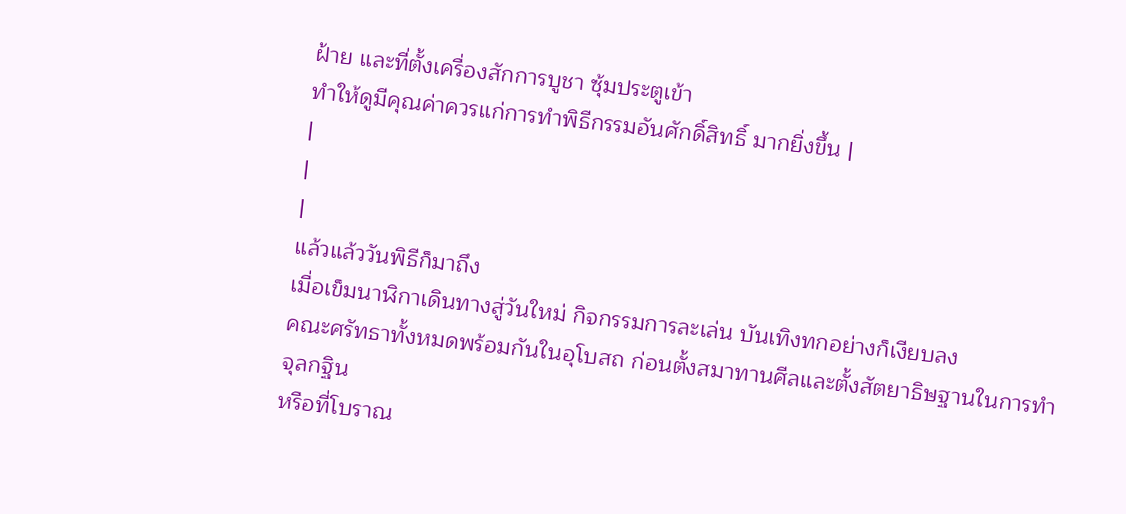ฝ้าย และที่ตั้งเครื่องสักการบูชา ซุ้มประตูเข้า
ทำให้ดูมีคุณค่าควรแก่การทำพิธีกรรมอันศักดิ์สิทธิ์ มากยิ่งขึ้น |
|
|
|
แล้วแล้ววันพิธีก็มาถึง
เมื่อเข็มนาฬิกาเดินทางสู่วันใหม่ กิจกรรมการละเล่น บันเทิงทกอย่างก็เงียบลง
คณะศรัทธาทั้งหมดพร้อมกันในอุโบสถ ก่อนตั้งสมาทานศีลและตั้งสัตยาธิษฐานในการทำจุลกฐิน
หรือที่โบราณ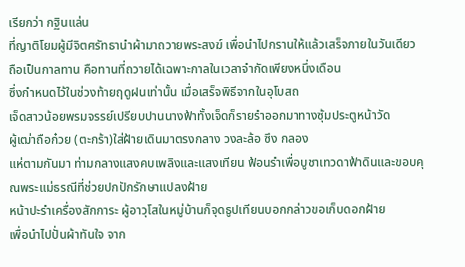เรียกว่า กฐินแล่น
ที่ญาติโยมผู้มีจิตศรัทธานำผ้ามาถวายพระสงฆ์ เพื่อนำไปกรานให้แล้วเสร็จภายในวันเดียว
ถือเป็นกาลทาน คือทานที่ถวายได้เฉพาะกาลในเวลาจำกัดเพียงหนึ่งเดือน
ซึ่งกำหนดไว้ในช่วงท้ายฤดูฝนเท่านั้น เมื่อเสร็จพิธีจากในอุโบสถ
เจ็ดสาวน้อยพรมจรรย์เปรียบปานนางฟ้าทั้งเจ็ดก็รายรำออกมาทางซุ้มประตูหน้าวัด
ผู้เฒ่าถือก๋วย (ตะกร้า)ใส่ฝ้ายเดินมาตรงกลาง วงละล้อ ซึง กลอง
แห่ตามกันมา ท่ามกลางแสงคบเพลิงและแสงเทียน ฟ้อนรำเพื่อบูชาเทวดาฟ้าดินและขอบคุณพระแม่ธรณีที่ช่วยปกปักรักษาแปลงฝ้าย
หน้าปะรำเครื่องสักการะ ผู้อาวุโสในหมู่บ้านก็จุดธูปเทียนบอกกล่าวขอเก็บดอกฝ้าย
เพื่อนำไปปั่นผ้าทันใจ จาก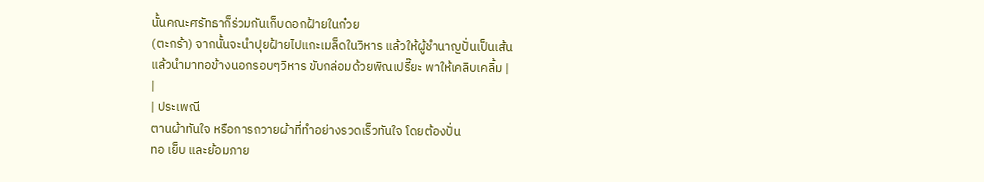นั้นคณะศรัทธาก็ร่วมกันเก็บดอกฝ้ายในก๋วย
(ตะกร้า) จากนั้นจะนำปุยฝ้ายไปแกะเมล็ดในวิหาร แล้วให้ผู้ชำนาญปั่นเป็นเส้น
แล้วนำมาทอข้างนอกรอบๆวิหาร ขับกล่อมด้วยพิณเปรี๊ยะ พาให้เคลิบเคลิ้ม |
|
| ประเพณี
ตานผ้าทันใจ หรือการถวายผ้าที่ทำอย่างรวดเร็วทันใจ โดยต้องปั่น
ทอ เย็บ และย้อมภาย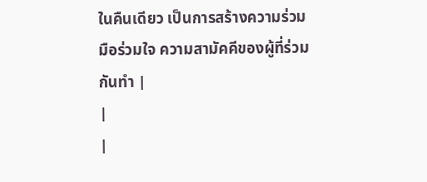ในคืนเดียว เป็นการสร้างความร่วมมือร่วมใจ ความสามัคคีของผู้ที่ร่วมกันทำ |
|
|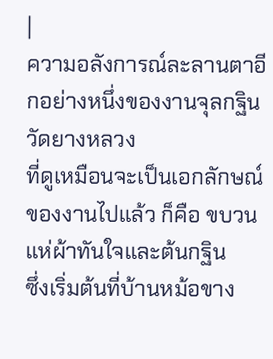|
ความอลังการณ์ละลานตาอีกอย่างหนึ่งของงานจุลกฐินวัดยางหลวง
ที่ดูเหมือนจะเป็นเอกลักษณ์ของงานไปแล้ว ก็คือ ขบวนแห่ผ้าทันใจและต้นกฐิน
ซึ่งเริ่มต้นที่บ้านหม้อขาง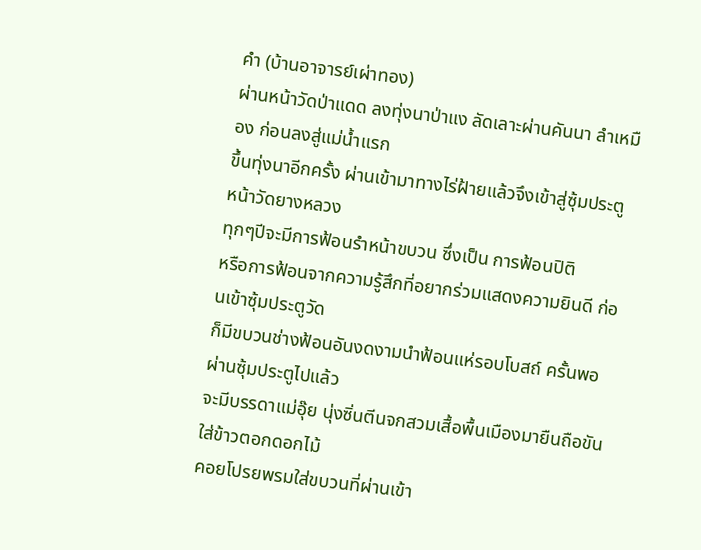คำ (บ้านอาจารย์เผ่าทอง)
ผ่านหน้าวัดป่าแดด ลงทุ่งนาป่าแง ลัดเลาะผ่านคันนา ลำเหมือง ก่อนลงสู่แม่น้ำแรก
ขึ้นทุ่งนาอีกครั้ง ผ่านเข้ามาทางไร่ฝ้ายแล้วจึงเข้าสู่ซุ้มประตูหน้าวัดยางหลวง
ทุกๆปีจะมีการฟ้อนรำหน้าขบวน ซึ่งเป็น การฟ้อนปิติ
หรือการฟ้อนจากความรู้สึกที่อยากร่วมแสดงความยินดี ก่อนเข้าซุ้มประตูวัด
ก็มีขบวนช่างฟ้อนอันงดงามนำฟ้อนแห่รอบโบสถ์ ครั้นพอผ่านซุ้มประตูไปแล้ว
จะมีบรรดาแม่อุ๊ย นุ่งซิ่นตีนจกสวมเสื้อพื้นเมืองมายืนถือขันใส่ข้าวตอกดอกไม้
คอยโปรยพรมใส่ขบวนที่ผ่านเข้า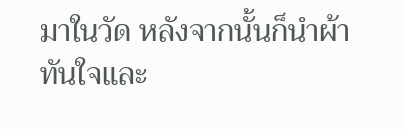มาในวัด หลังจากนั้นก็นำผ้าทันใจและ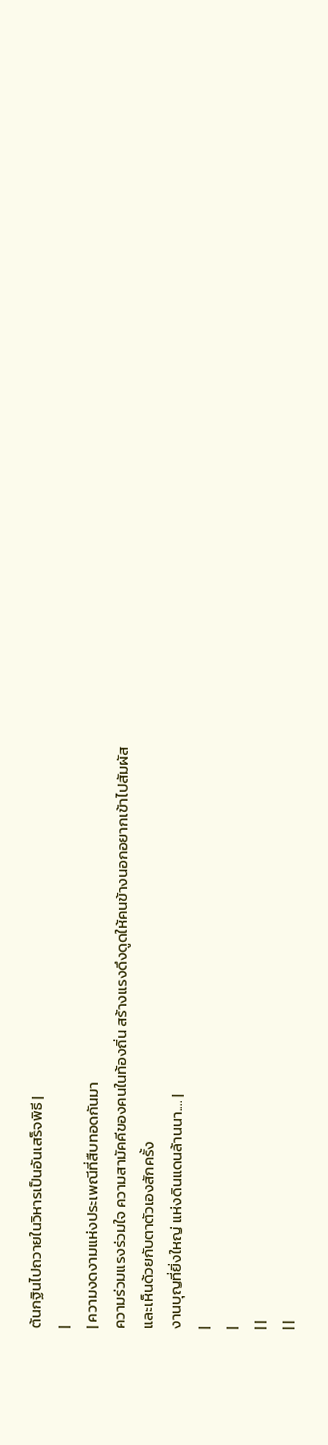ต้นกฐินไปถวายในวิหารเป็นอันเสร็จพิธี |
|
| ความงดงามแห่งประเพณีที่สืบทอดกันมา
ความร่วมแรงร่วมใจ ความสามัคคีของคนในท้องถิ่น สร้างแรงดึงดูดให้คนข้างนอกอยากเข้าไปสัมผัสและเห็นด้วยกับตาตัวเองสักครั้ง
งานบุญที่ยิ่งใหญ่ แห่งดินแดนล้านนา.... |
|
|
| |
| |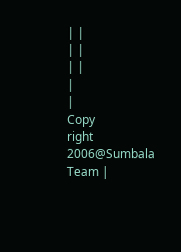| |
| |
| |
|
|
Copy
right 2006@Sumbala Team |